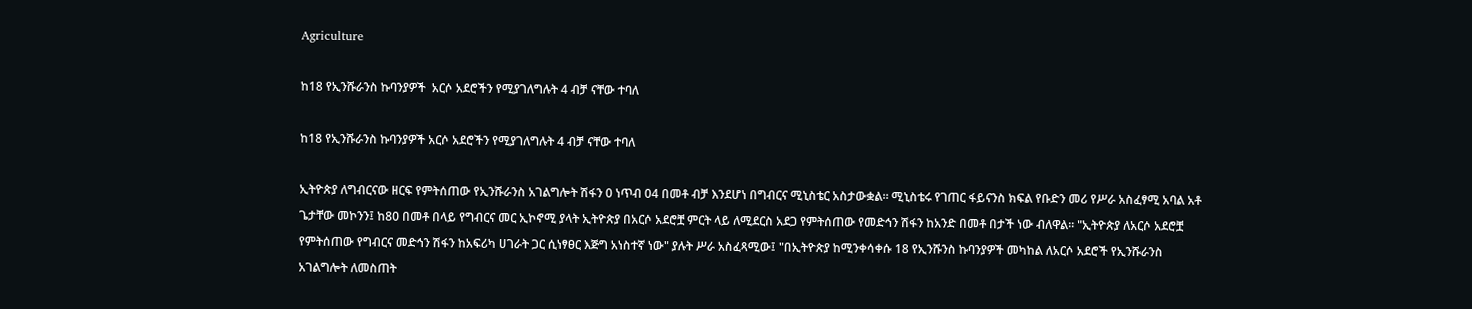Agriculture

ከ18 የኢንሹራንስ ኩባንያዎች  አርሶ አደሮችን የሚያገለግሉት 4 ብቻ ናቸው ተባለ

ከ18 የኢንሹራንስ ኩባንያዎች አርሶ አደሮችን የሚያገለግሉት 4 ብቻ ናቸው ተባለ

ኢትዮጵያ ለግብርናው ዘርፍ የምትሰጠው የኢንሹራንስ አገልግሎት ሽፋን 0 ነጥብ 04 በመቶ ብቻ እንደሆነ በግብርና ሚኒስቴር አስታውቋል። ሚኒስቴሩ የገጠር ፋይናንስ ክፍል የቡድን መሪ የሥራ አስፈፃሚ አባል አቶ ጌታቸው መኮንን፤ ከ80 በመቶ በላይ የግብርና መር ኢኮኖሚ ያላት ኢትዮጵያ በአርሶ አደሮቿ ምርት ላይ ለሚደርስ አደጋ የምትሰጠው የመድኅን ሽፋን ከአንድ በመቶ በታች ነው ብለዋል፡፡ "ኢትዮጵያ ለአርሶ አደሮቿ የምትሰጠው የግብርና መድኅን ሽፋን ከአፍሪካ ሀገራት ጋር ሲነፃፀር እጅግ አነስተኛ ነው" ያሉት ሥራ አስፈጻሚው፤ "በኢትዮጵያ ከሚንቀሳቀሱ 18 የኢንሹንስ ኩባንያዎች መካከል ለአርሶ አደሮች የኢንሹራንስ አገልግሎት ለመስጠት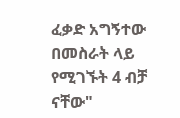ፈቃድ አግኝተው በመስራት ላይ የሚገኙት 4 ብቻ ናቸው"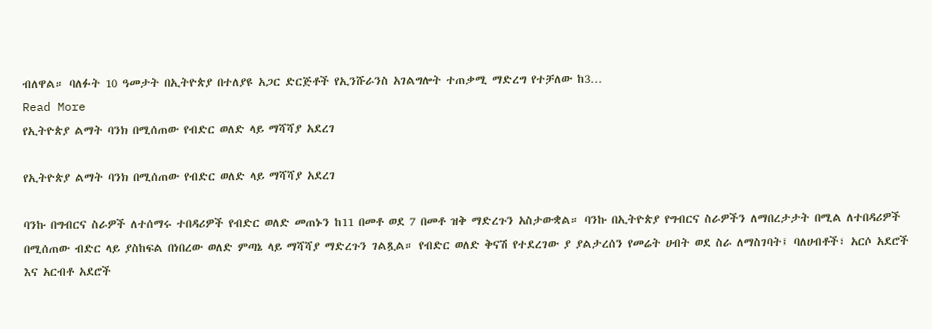ብለዋል። ባለፉት 10 ዓመታት በኢትዮጵያ በተለያዩ አጋር ድርጅቶች የኢንሹራንስ አገልግሎት ተጠቃሚ ማድረግ የተቻለው ከ3…
Read More
የኢትዮጵያ ልማት ባንክ በሚሰጠው የብድር ወለድ ላይ ማሻሻያ አደረገ

የኢትዮጵያ ልማት ባንክ በሚሰጠው የብድር ወለድ ላይ ማሻሻያ አደረገ

ባንኩ በግብርና ስራዎች ለተሰማሩ ተበዳሪዎች የብድር ወለድ መጠኑን ከ11 በመቶ ወደ 7 በመቶ ዝቅ ማድረጉን አስታውቋል። ባንኩ በኢትዮጵያ የግብርና ስራዎችን ለማበረታታት በሚል ለተበዳሪዎች በሚሰጠው ብድር ላይ ያስከፍል በነበረው ወለድ ምጣኔ ላይ ማሻሻያ ማድረጉን ገልጿል። የብድር ወለድ ቅናሽ የተደረገው ያ ያልታረሰን የመሬት ሀብት ወደ ስራ ለማስገባት፤ ባለሀብቶች፣ አርሶ አደሮች እና አርብቶ አደሮች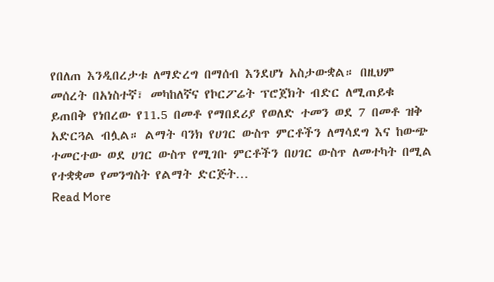የበለጠ እንዲበረታቱ ለማድረግ በማሰብ እንደሆነ አስታውቋል። በዚህም መሰረት በአነስተኛ፣ መካከለኛና የኮርፖሬት ፕሮጀክት ብድር ለሚጠይቁ ይጠበቅ የነበረው የ11.5 በመቶ የማበደሪያ የወለድ ተመን ወደ 7 በመቶ ዝቅ አድርጓል ብሏል። ልማት ባንክ የሀገር ውስጥ ምርቶችን ለማሳደግ እና ከውጭ ተመርተው ወደ ሀገር ውስጥ የሚገቡ ምርቶችን በሀገር ውስጥ ለመተካት በሚል የተቋቋመ የመንግስት የልማት ድርጅት…
Read More